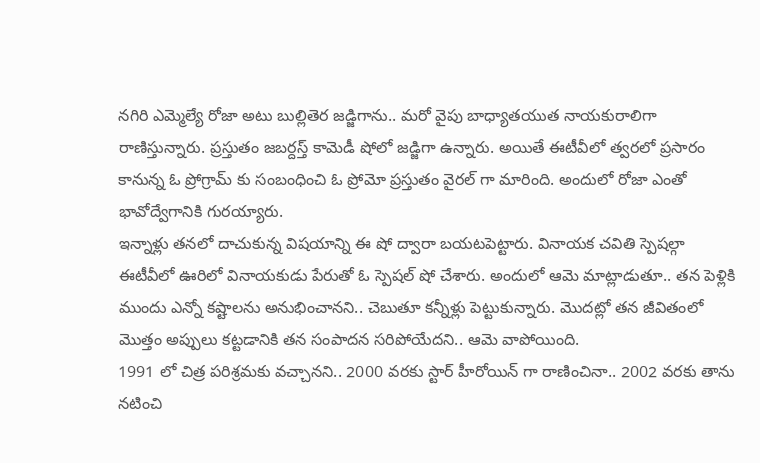నగిరి ఎమ్మెల్యే రోజా అటు బుల్లితెర జడ్జిగాను.. మరో వైపు బాధ్యాతయుత నాయకురాలిగా రాణిస్తున్నారు. ప్రస్తుతం జబర్దస్త్ కామెడీ షోలో జడ్జిగా ఉన్నారు. అయితే ఈటీవీలో త్వరలో ప్రసారం కానున్న ఓ ప్రోగ్రామ్ కు సంబంధించి ఓ ప్రోమో ప్రస్తుతం వైరల్ గా మారింది. అందులో రోజా ఎంతో భావోద్వేగానికి గురయ్యారు.
ఇన్నాళ్లు తనలో దాచుకున్న విషయాన్ని ఈ షో ద్వారా బయటపెట్టారు. వినాయక చవితి స్పెషల్గా ఈటీవీలో ఊరిలో వినాయకుడు పేరుతో ఓ స్పెషల్ షో చేశారు. అందులో ఆమె మాట్లాడుతూ.. తన పెళ్లికి ముందు ఎన్నో కష్టాలను అనుభించానని.. చెబుతూ కన్నీళ్లు పెట్టుకున్నారు. మొదట్లో తన జీవితంలో మొత్తం అప్పులు కట్టడానికి తన సంపాదన సరిపోయేదని.. ఆమె వాపోయింది.
1991 లో చిత్ర పరిశ్రమకు వచ్చానని.. 2000 వరకు స్టార్ హీరోయిన్ గా రాణించినా.. 2002 వరకు తాను నటించి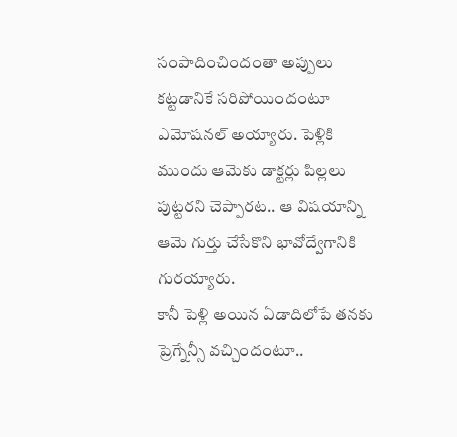సంపాదించిందంతా అప్పులు కట్టడానికే సరిపోయిందంటూ ఎమోషనల్ అయ్యారు. పెళ్లికి ముందు ఆమెకు డాక్టర్లు పిల్లలు పుట్టరని చెప్పారట.. ఆ విషయాన్ని ఆమె గుర్తు చేసేకొని భావోద్వేగానికి గురయ్యారు.
కానీ పెళ్లి అయిన ఏడాదిలోపే తనకు ప్రెగ్నేన్సీ వచ్చిందంటూ..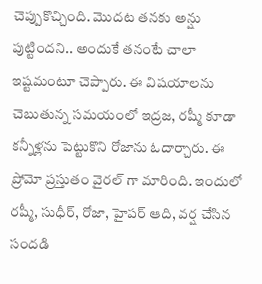చెప్పుకొచ్చింది. మొదట తనకు అన్షు పుట్టిందని.. అందుకే తనంటే చాలా ఇష్టమంటూ చెప్పారు. ఈ విషయాలను చెబుతున్న సమయంలో ఇద్రజ, రష్మీ కూడా కన్నీళ్లను పెట్టుకొని రోజాను ఓదార్చారు. ఈ ప్రోమో ప్రస్తుతం వైరల్ గా మారింది. ఇందులో రష్మీ, సుధీర్, రోజా, హైపర్ ఆది, వర్ష చేసిన సందడి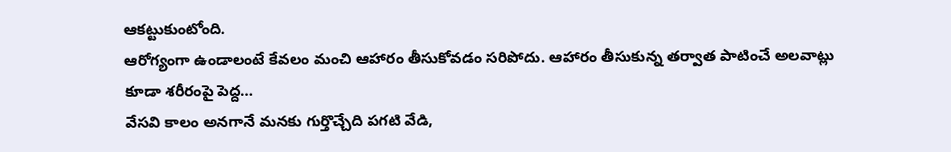ఆకట్టుకుంటోంది.
ఆరోగ్యంగా ఉండాలంటే కేవలం మంచి ఆహారం తీసుకోవడం సరిపోదు. ఆహారం తీసుకున్న తర్వాత పాటించే అలవాట్లు కూడా శరీరంపై పెద్ద…
వేసవి కాలం అనగానే మనకు గుర్తొచ్చేది పగటి వేడి,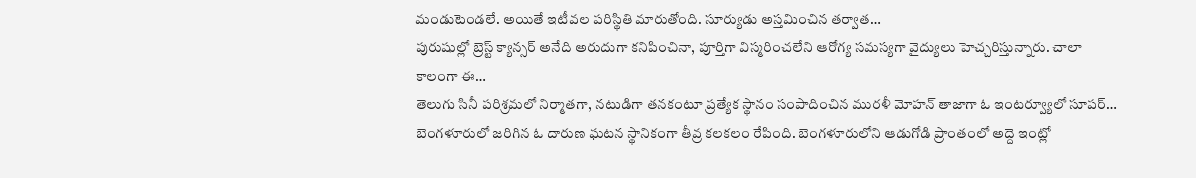మండుటెండలే. అయితే ఇటీవల పరిస్థితి మారుతోంది. సూర్యుడు అస్తమించిన తర్వాత…
పురుషుల్లో బ్రెస్ట్ క్యాన్సర్ అనేది అరుదుగా కనిపించినా, పూర్తిగా విస్మరించలేని ఆరోగ్య సమస్యగా వైద్యులు హెచ్చరిస్తున్నారు. చాలా కాలంగా ఈ…
తెలుగు సినీ పరిశ్రమలో నిర్మాతగా, నటుడిగా తనకంటూ ప్రత్యేక స్థానం సంపాదించిన మురళీ మోహన్ తాజాగా ఓ ఇంటర్వ్యూలో సూపర్…
బెంగళూరులో జరిగిన ఓ దారుణ ఘటన స్థానికంగా తీవ్ర కలకలం రేపింది. బెంగళూరులోని ఆడుగోడి ప్రాంతంలో అద్దె ఇంట్లో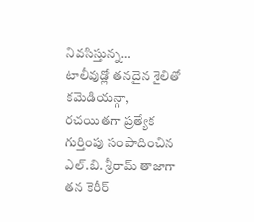నివసిస్తున్న…
టాలీవుడ్లో తనదైన శైలితో కమెడియన్గా, రచయితగా ప్రత్యేక గుర్తింపు సంపాదించిన ఎల్.బి. శ్రీరామ్ తాజాగా తన కెరీర్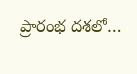ప్రారంభ దశలో…